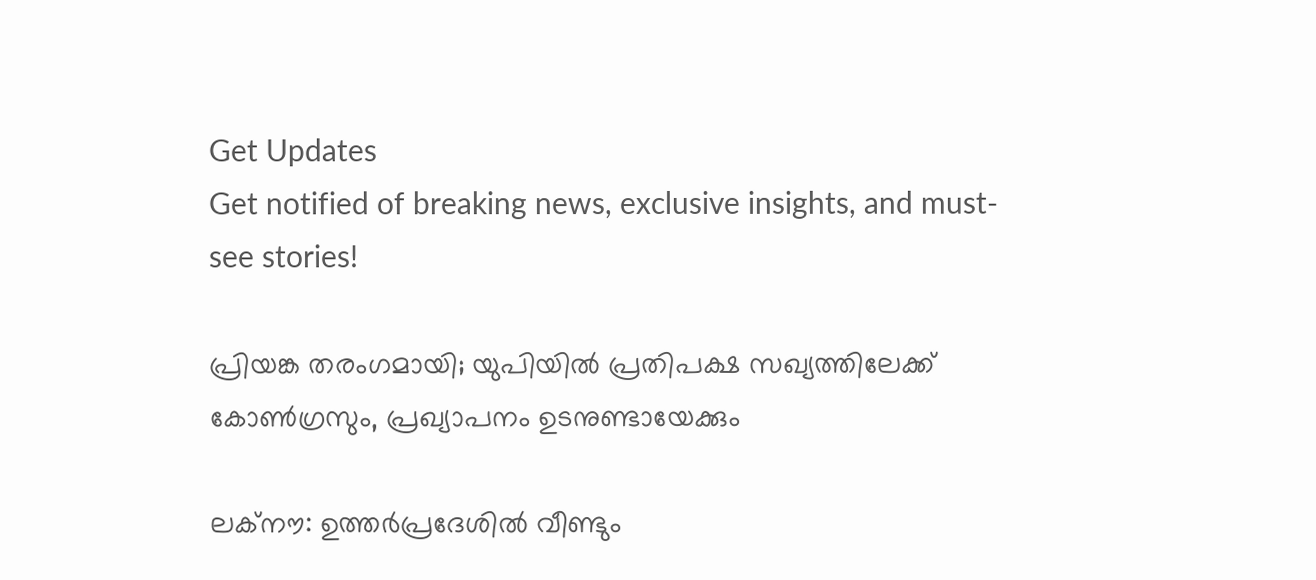Get Updates
Get notified of breaking news, exclusive insights, and must-see stories!

പ്രിയങ്ക തരംഗമായി; യുപിയില്‍ പ്രതിപക്ഷ സഖ്യത്തിലേക്ക് കോണ്‍ഗ്രസും, പ്രഖ്യാപനം ഉടനുണ്ടായേക്കും

ലക്നൗ: ഉത്തര്‍പ്രദേശില്‍ വീണ്ടും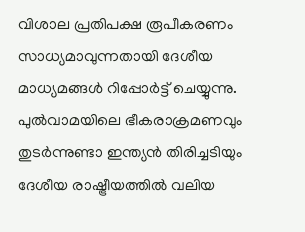വിശാല പ്രതിപക്ഷ രൂപീകരണം സാധ്യമാവുന്നതായി ദേശീയ മാധ്യമങ്ങള്‍ റിപ്പോര്‍ട്ട് ചെയ്യുന്നു. പുല്‍വാമയിലെ ഭീകരാക്രമണവും തുടര്‍ന്നുണ്ടാ ഇന്ത്യന്‍ തിരിച്ചടിയും ദേശീയ രാഷ്ട്രീയത്തില്‍ വലിയ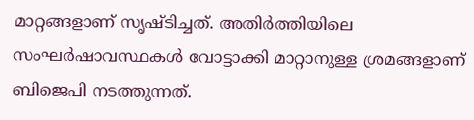മാറ്റങ്ങളാണ് സൃഷ്ടിച്ചത്. അതിര്‍ത്തിയിലെ സംഘര്‍ഷാവസ്ഥകള്‍ വോട്ടാക്കി മാറ്റാനുള്ള ശ്രമങ്ങളാണ് ബിജെപി നടത്തുന്നത്.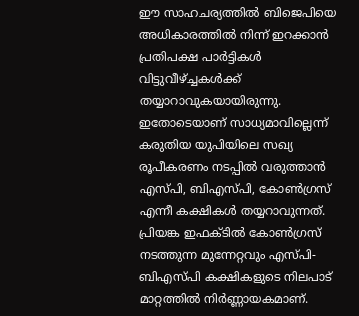ഈ സാഹചര്യത്തില്‍ ബിജെപിയെ അധികാരത്തില്‍ നിന്ന് ഇറക്കാന്‍ പ്രതിപക്ഷ പാര്‍ട്ടികള്‍ വിട്ടുവീഴ്ച്ചകള്‍ക്ക് തയ്യാറാവുകയായിരുന്നു. ഇതോടെയാണ് സാധ്യമാവില്ലെന്ന് കരുതിയ യുപിയിലെ സഖ്യ രൂപീകരണം നടപ്പില്‍ വരുത്താന്‍ എസ്പി, ബിഎസ്പി, കോണ്‍ഗ്രസ് എന്നീ കക്ഷികള്‍ തയ്യറാവുന്നത്. പ്രിയങ്ക ഇഫക്ടില്‍ കോണ്‍ഗ്രസ് നടത്തുന്ന മുന്നേറ്റവും എസ്പി-ബിഎസ്പി കക്ഷികളുടെ നിലപാട് മാറ്റത്തില്‍ നിര്‍ണ്ണായകമാണ്.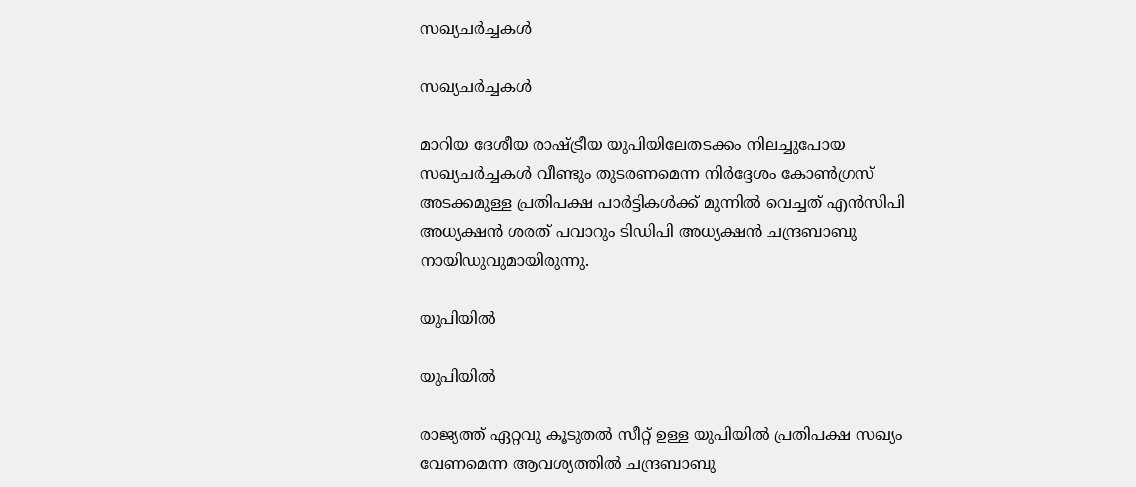സഖ്യചര്‍ച്ചകള്‍

സഖ്യചര്‍ച്ചകള്‍

മാറിയ ദേശീയ രാഷ്ട്രീയ യുപിയിലേതടക്കം നിലച്ചുപോയ സഖ്യചര്‍ച്ചകള്‍ വീണ്ടും തുടരണമെന്ന നിര്‍ദ്ദേശം കോണ്‍ഗ്രസ് അടക്കമുള്ള പ്രതിപക്ഷ പാര്‍ട്ടികള്‍ക്ക് മുന്നില്‍ വെച്ചത് എന്‍സിപി അധ്യക്ഷന്‍ ശരത് പവാറും ടിഡിപി അധ്യക്ഷന്‍ ചന്ദ്രബാബു നായിഡുവുമായിരുന്നു.

യുപിയില്‍

യുപിയില്‍

രാജ്യത്ത് ഏറ്റവു കൂടുതല്‍ സീറ്റ് ഉള്ള യുപിയില്‍ പ്രതിപക്ഷ സഖ്യം വേണമെന്ന ആവശ്യത്തില്‍ ചന്ദ്രബാബു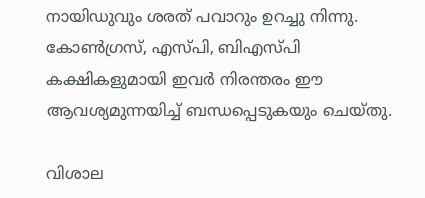നായിഡുവും ശരത് പവാറും ഉറച്ചു നിന്നു. കോണ്‍ഗ്രസ്, എസ്പി, ബിഎസ്പി കക്ഷികളുമായി ഇവര്‍ നിരന്തരം ഈ ആവശ്യമുന്നയിച്ച് ബന്ധപ്പെടുകയും ചെയ്തു.

വിശാല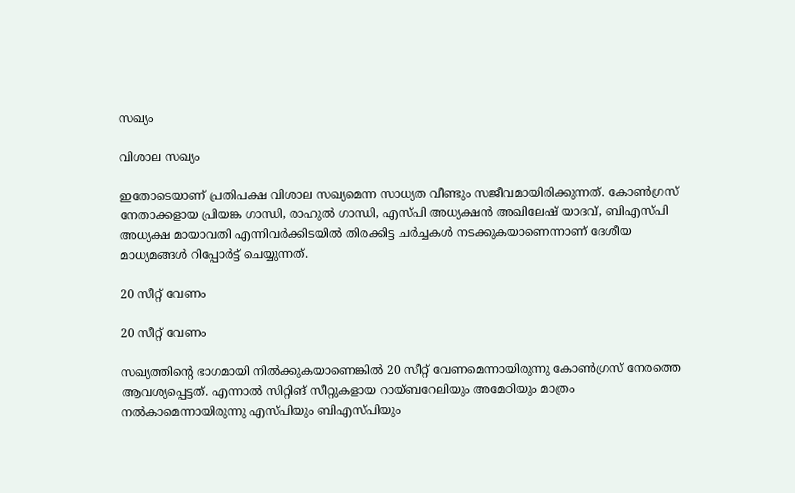സഖ്യം

വിശാല സഖ്യം

ഇതോടെയാണ് പ്രതിപക്ഷ വിശാല സഖ്യമെന്ന സാധ്യത വീണ്ടും സജീവമായിരിക്കുന്നത്. കോണ്‍ഗ്രസ് നേതാക്കളായ പ്രിയങ്ക ഗാന്ധി, രാഹുല്‍ ഗാന്ധി, എസ്പി അധ്യക്ഷന്‍ അഖിലേഷ് യാദവ്, ബിഎസ്പി അധ്യക്ഷ മായാവതി എന്നിവര്‍ക്കിടയില്‍ തിരക്കിട്ട ചര്‍ച്ചകള്‍ നടക്കുകയാണെന്നാണ് ദേശീയ മാധ്യമങ്ങള്‍ റിപ്പോര്‍ട്ട് ചെയ്യുന്നത്.

20 സീറ്റ് വേണം

20 സീറ്റ് വേണം

സഖ്യത്തിന്‍റെ ഭാഗമായി നില്‍ക്കുകയാണെങ്കില്‍ 20 സീറ്റ് വേണമെന്നായിരുന്നു കോണ്‍ഗ്രസ് നേരത്തെ ആവശ്യപ്പെട്ടത്. എന്നാല്‍ സിറ്റിങ് സീറ്റുകളായ റായ്ബറേലിയും അമേഠിയും മാത്രം നല്‍കാമെന്നായിരുന്നു എസ്പിയും ബിഎസ്പിയും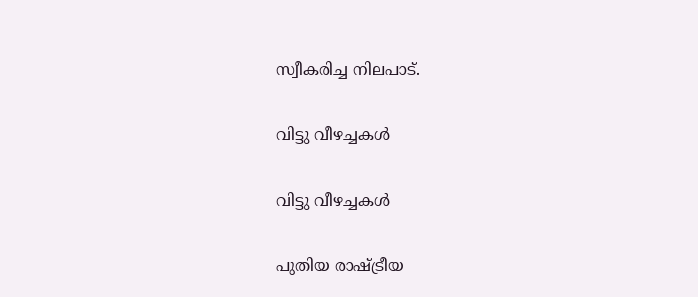സ്വീകരിച്ച നിലപാട്.

വിട്ടു വീഴച്ചകള്‍

വിട്ടു വീഴച്ചകള്‍

പുതിയ രാഷ്ട്രീയ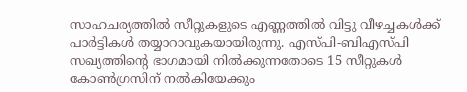സാഹചര്യത്തില്‍ സീറ്റുകളുടെ എണ്ണത്തില്‍ വിട്ടു വീഴച്ചകള്‍ക്ക് പാര്‍ട്ടികള്‍ തയ്യാറാവുകയായിരുന്നു. എസ്പി-ബിഎസ്പി സഖ്യത്തിന്‍റെ ഭാഗമായി നില്‍ക്കുന്നതോടെ 15 സീറ്റുകള്‍ കോണ്‍ഗ്രസിന് നല്‍കിയേക്കും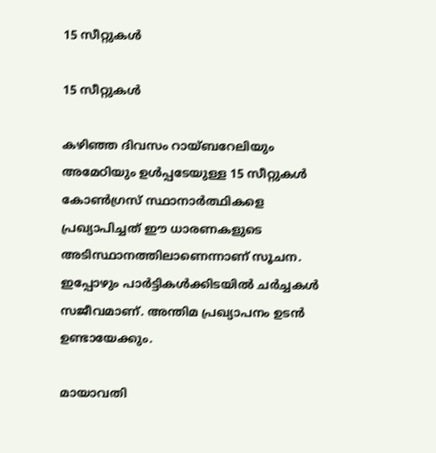15 സീറ്റുകള്‍

15 സീറ്റുകള്‍

കഴിഞ്ഞ ദിവസം റായ്ബറേലിയും അമേഠിയും ഉള്‍പ്പടേയുള്ള 15 സീറ്റുകള്‍ കോണ്‍ഗ്രസ് സ്ഥാനാര്‍ത്ഥികളെ പ്രഖ്യാപിച്ചത് ഈ ധാരണകളുടെ അടിസ്ഥാനത്തിലാണെന്നാണ് സൂചന. ഇപ്പോഴും പാര്‍ട്ടികള്‍ക്കിടയില്‍ ചര്‍ച്ചകള്‍ സജീവമാണ്. അന്തിമ പ്രഖ്യാപനം ഉടന്‍ ഉണ്ടായേക്കും.

മായാവതി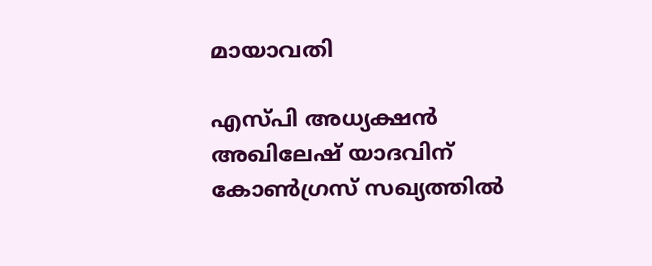മായാവതി

എസ്പി അധ്യക്ഷന്‍ അഖിലേഷ് യാദവിന് കോണ്‍ഗ്രസ് സഖ്യത്തില്‍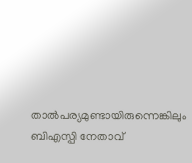താല്‍പര്യമുണ്ടായിരുന്നെങ്കിലും ബിഎസ്പി നേതാവ്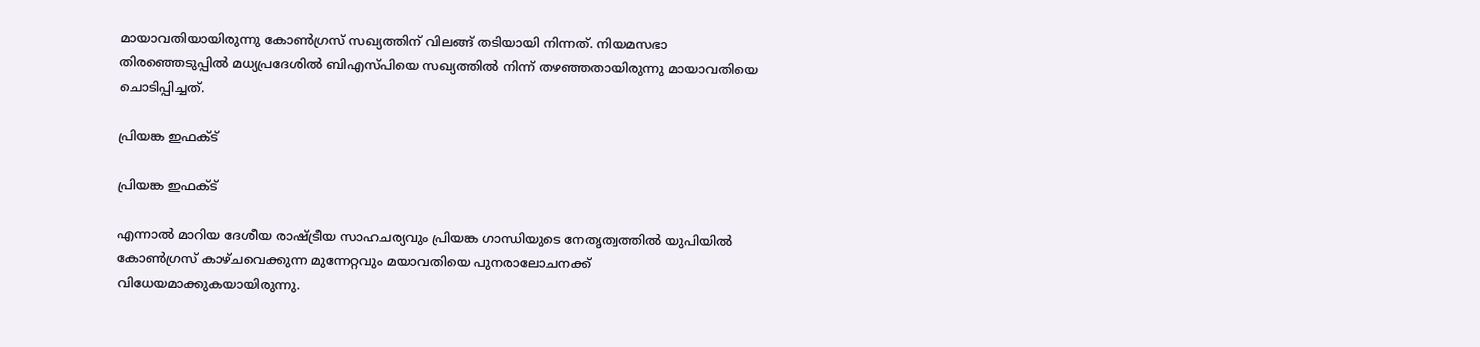മായാവതിയായിരുന്നു കോണ്‍ഗ്രസ് സഖ്യത്തിന് വിലങ്ങ് തടിയായി നിന്നത്. നിയമസഭാ തിരഞ്ഞെടുപ്പില്‍ മധ്യപ്രദേശില്‍ ബിഎസ്പിയെ സഖ്യത്തില്‍ നിന്ന് തഴഞ്ഞതായിരുന്നു മായാവതിയെ ചൊടിപ്പിച്ചത്.

പ്രിയങ്ക ഇഫക്ട്

പ്രിയങ്ക ഇഫക്ട്

എന്നാല്‍ മാറിയ ദേശീയ രാഷ്ട്രീയ സാഹചര്യവും പ്രിയങ്ക ഗാന്ധിയുടെ നേതൃത്വത്തില്‍ യുപിയില്‍ കോണ്‍ഗ്രസ് കാഴ്ചവെക്കുന്ന മുന്നേറ്റവും മയാവതിയെ പുനരാലോചനക്ക് വിധേയമാക്കുകയായിരുന്നു.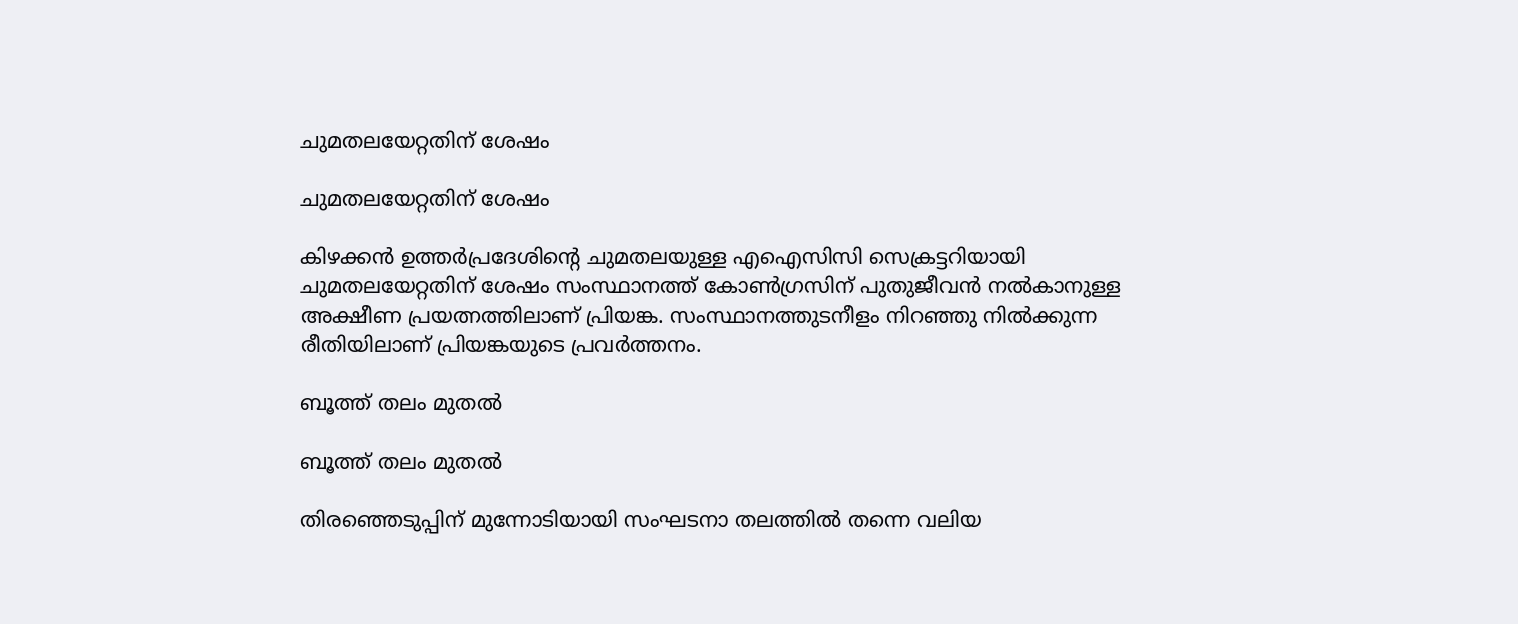ചുമതലയേറ്റതിന് ശേഷം

ചുമതലയേറ്റതിന് ശേഷം

കിഴക്കന്‍ ഉത്തര്‍പ്രദേശിന്‍റെ ചുമതലയുള്ള എഐസിസി സെക്രട്ടറിയായി ചുമതലയേറ്റതിന് ശേഷം സംസ്ഥാനത്ത് കോണ്‍ഗ്രസിന് പുതുജീവന്‍ നല്‍കാനുള്ള അക്ഷീണ പ്രയത്നത്തിലാണ് പ്രിയങ്ക. സംസ്ഥാനത്തുടനീളം നിറഞ്ഞു നില്‍ക്കുന്ന രീതിയിലാണ് പ്രിയങ്കയുടെ പ്രവര്‍ത്തനം.

ബൂത്ത് തലം മുതല്‍

ബൂത്ത് തലം മുതല്‍

തിരഞ്ഞെടുപ്പിന് മുന്നോടിയായി സംഘടനാ തലത്തില്‍ തന്നെ വലിയ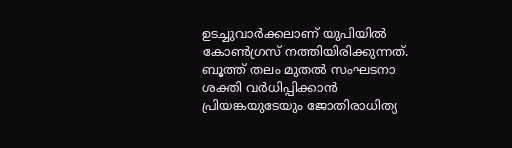ഉടച്ചുവാര്‍ക്കലാണ് യുപിയില്‍ കോണ്‍ഗ്രസ് നത്തിയിരിക്കുന്നത്. ബൂത്ത് തലം മുതല്‍ സംഘടനാ ശക്തി വര്‍ധിപ്പിക്കാന്‍ പ്രിയങ്കയുടേയും ജോതിരാധിത്യ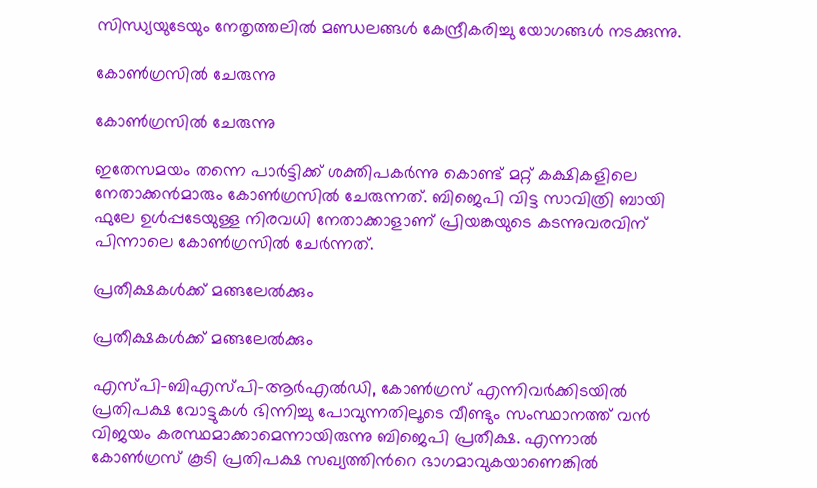സിന്ധ്യയുടേയും നേതൃത്തലില്‍ മണ്ഡലങ്ങള്‍ കേന്ദ്രീകരിച്ചു യോഗങ്ങള്‍ നടക്കുന്നു.

കോണ്‍ഗ്രസില്‍ ചേരുന്നു

കോണ്‍ഗ്രസില്‍ ചേരുന്നു

ഇതേസമയം തന്നെ പാര്‍ട്ടിക്ക് ശക്തിപകര്‍ന്നു കൊണ്ട് മറ്റ് കക്ഷികളിലെ നേതാക്കന്‍മാരും കോണ്‍ഗ്രസില്‍ ചേരുന്നത്. ബിജെപി വിട്ട സാവിത്രി ബായി ഫുലേ ഉള്‍പ്പടേയുള്ള നിരവധി നേതാക്കാളാണ് പ്രിയങ്കയുടെ കടന്നുവരവിന് പിന്നാലെ കോണ്‍ഗ്രസില്‍ ചേര്‍ന്നത്.

പ്രതീക്ഷകള്‍ക്ക് മങ്ങലേല്‍ക്കും

പ്രതീക്ഷകള്‍ക്ക് മങ്ങലേല്‍ക്കും

എസ്പി-ബിഎസ്പി-ആര്‍എല്‍ഡി, കോണ്‍ഗ്രസ് എന്നിവര്‍ക്കിടയില്‍ പ്രതിപക്ഷ വോട്ടുകള്‍ ഭിന്നിച്ചു പോവുന്നതിലൂടെ വീണ്ടും സംസ്ഥാനത്ത് വന്‍ വിജയം കരസ്ഥമാക്കാമെന്നായിരുന്നു ബിജെപി പ്രതീക്ഷ. എന്നാല്‍ കോണ്‍ഗ്രസ് കൂടി പ്രതിപക്ഷ സഖ്യത്തിന്‍റെ ഭാഗമാവുകയാണെങ്കില്‍‌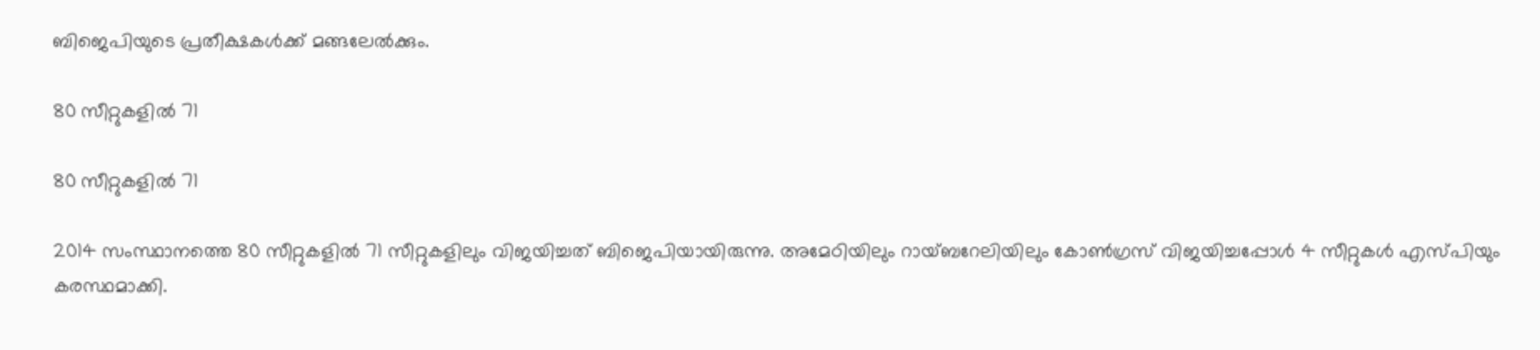ബിജെപിയുടെ പ്രതീക്ഷകള്‍ക്ക് മങ്ങലേല്‍ക്കും.

80 സീറ്റുകളില്‍‌ 71

80 സീറ്റുകളില്‍‌ 71

2014 സംസ്ഥാനത്തെ 80 സീറ്റുകളില്‍‌ 71 സീറ്റുകളിലും വിജയിച്ചത് ബിജെപിയായിരുന്നു. അമേഠിയിലും റായ്ബറേലിയിലും കോണ്‍ഗ്രസ് വിജയിച്ചപ്പോള്‍ 4 സീറ്റുകള്‍ എസ്പിയും കരസ്ഥമാക്കി.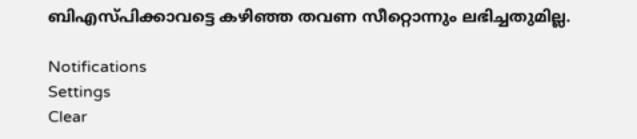ബിഎസ്പിക്കാവട്ടെ കഴിഞ്ഞ തവണ സീറ്റൊന്നും ലഭിച്ചതുമില്ല.

Notifications
Settings
Clear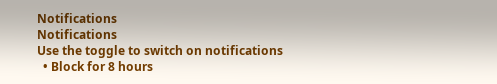Notifications
Notifications
Use the toggle to switch on notifications
  • Block for 8 hours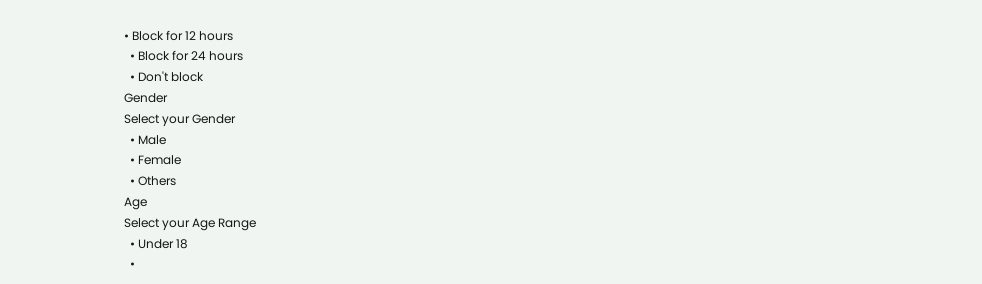• Block for 12 hours
  • Block for 24 hours
  • Don't block
Gender
Select your Gender
  • Male
  • Female
  • Others
Age
Select your Age Range
  • Under 18
  •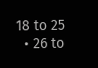18 to 25
  • 26 to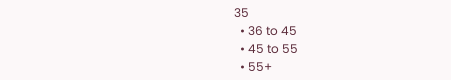35
  • 36 to 45
  • 45 to 55
  • 55+